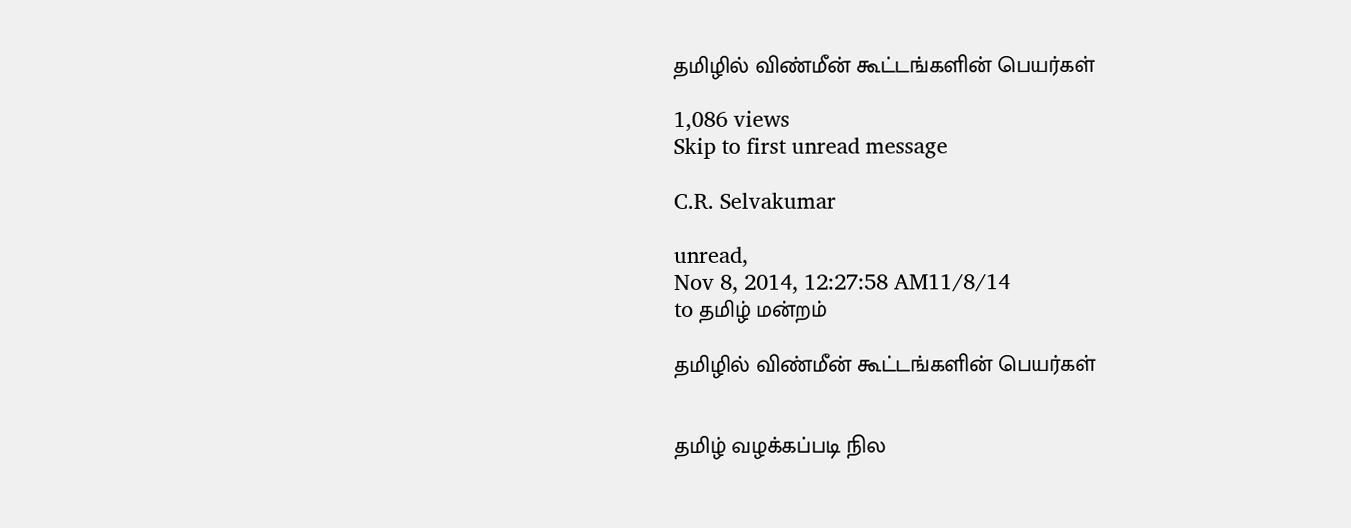தமிழில் விண்மீன் கூட்டங்களின் பெயர்கள்

1,086 views
Skip to first unread message

C.R. Selvakumar

unread,
Nov 8, 2014, 12:27:58 AM11/8/14
to தமிழ் மன்றம்

தமிழில் விண்மீன் கூட்டங்களின் பெயர்கள்


தமிழ் வழக்கப்படி நில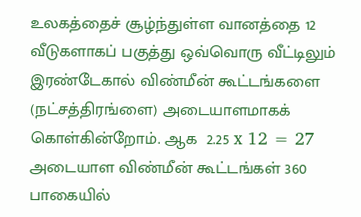உலகத்தைச் சூழ்ந்துள்ள வானத்தை 12 வீடுகளாகப் பகுத்து ஒவ்வொரு வீட்டிலும்
இரண்டேகால் விண்மீன் கூட்டங்களை (நட்சத்திரங்ளை) அடையாளமாகக்  கொள்கின்றோம். ஆக  2.25 x 12 = 27 அடையாள விண்மீன் கூட்டங்கள் 360 பாகையில்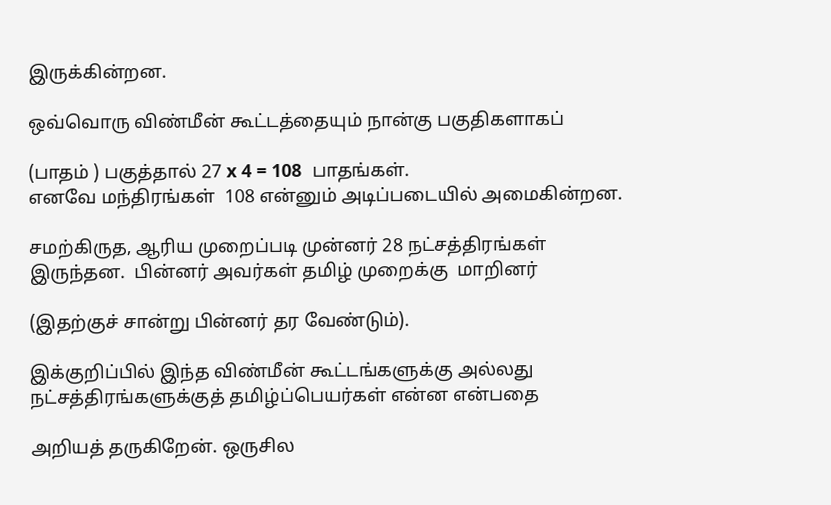இருக்கின்றன.

ஒவ்வொரு விண்மீன் கூட்டத்தையும் நான்கு பகுதிகளாகப்

(பாதம் ) பகுத்தால் 27 x 4 = 108  பாதங்கள்.
எனவே மந்திரங்கள்  108 என்னும் அடிப்படையில் அமைகின்றன.

சமற்கிருத, ஆரிய முறைப்படி முன்னர் 28 நட்சத்திரங்கள் இருந்தன.  பின்னர் அவர்கள் தமிழ் முறைக்கு  மாறினர்

(இதற்குச் சான்று பின்னர் தர வேண்டும்).

இக்குறிப்பில் இந்த விண்மீன் கூட்டங்களுக்கு அல்லது நட்சத்திரங்களுக்குத் தமிழ்ப்பெயர்கள் என்ன என்பதை

அறியத் தருகிறேன். ஒருசில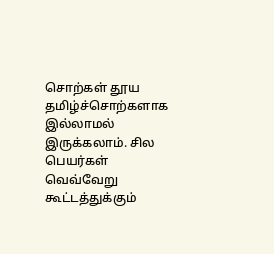சொற்கள் தூய தமிழ்ச்சொற்களாக
இல்லாமல் இருக்கலாம். சில பெயர்கள் வெவ்வேறு கூட்டத்துக்கும்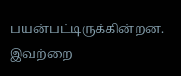பயன்பட்டிருக்கின்றன. இவற்றை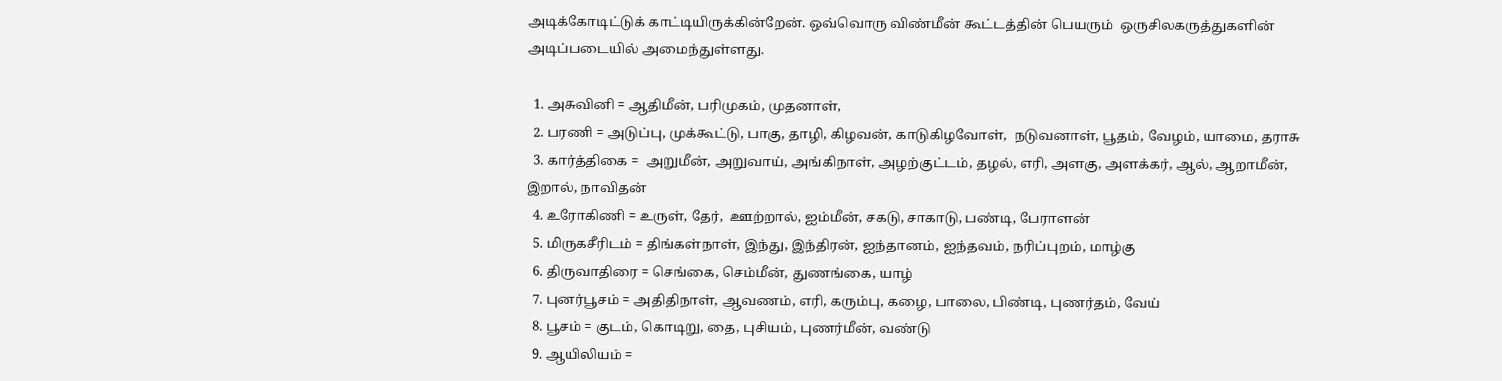அடிக்கோடிட்டுக் காட்டியிருக்கின்றேன். ஒவ்வொரு விண்மீன் கூட்டத்தின் பெயரும்  ஒருசிலகருத்துகளின்
அடிப்படையில் அமைந்துள்ளது.

  1. அசுவினி = ஆதிமீன், பரிமுகம், முதனாள்,
  2. பரணி = அடுப்பு, முக்கூட்டு, பாகு, தாழி, கிழவன், காடுகிழவோள்,  நடுவனாள், பூதம், வேழம், யாமை, தராசு
  3. கார்த்திகை =  அறுமீன், அறுவாய், அங்கிநாள், அழற்குட்டம், தழல், எரி, அளகு, அளக்கர், ஆல், ஆறாமீன், இறால், நாவிதன்
  4. உரோகிணி = உருள், தேர்,  ஊற்றால், ஐம்மீன், சகடு, சாகாடு, பண்டி, பேராளன்
  5. மிருகசீரிடம் = திங்கள்நாள், இந்து, இந்திரன், ஐந்தானம், ஐந்தவம், நரிப்புறம், மாழ்கு
  6. திருவாதிரை = செங்கை, செம்மீன், துணங்கை, யாழ்
  7. புனர்பூசம் = அதிதிநாள், ஆவணம், எரி, கரும்பு, கழை, பாலை, பிண்டி, புணர்தம், வேய்
  8. பூசம் = குடம், கொடிறு, தை, புசியம், புணர்மீன், வண்டு
  9. ஆயிலியம் =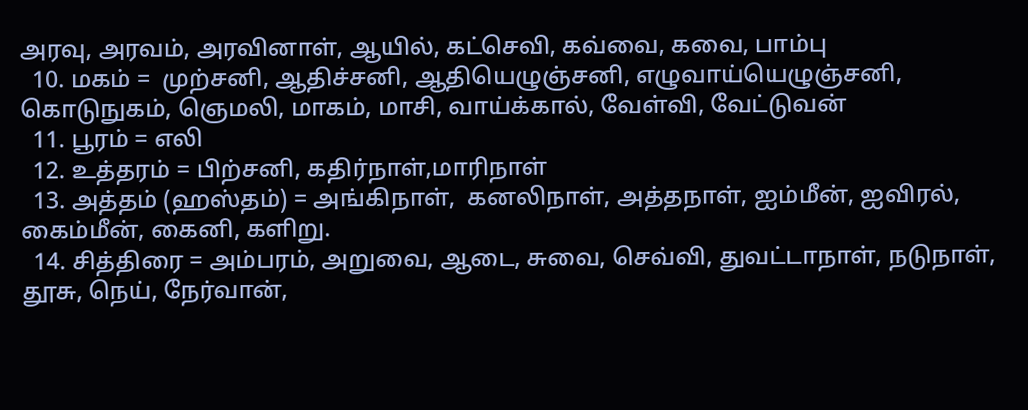அரவு, அரவம், அரவினாள், ஆயில், கட்செவி, கவ்வை, கவை, பாம்பு
  10. மகம் =  முற்சனி, ஆதிச்சனி, ஆதியெழுஞ்சனி, எழுவாய்யெழுஞ்சனி, கொடுநுகம், ஞெமலி, மாகம், மாசி, வாய்க்கால், வேள்வி, வேட்டுவன்
  11. பூரம் = எலி
  12. உத்தரம் = பிற்சனி, கதிர்நாள்,மாரிநாள்
  13. அத்தம் (ஹஸ்தம்) = அங்கிநாள்,  கனலிநாள், அத்தநாள், ஐம்மீன், ஐவிரல், கைம்மீன், கைனி, களிறு.
  14. சித்திரை = அம்பரம், அறுவை, ஆடை, சுவை, செவ்வி, துவட்டாநாள், நடுநாள், தூசு, நெய், நேர்வான்,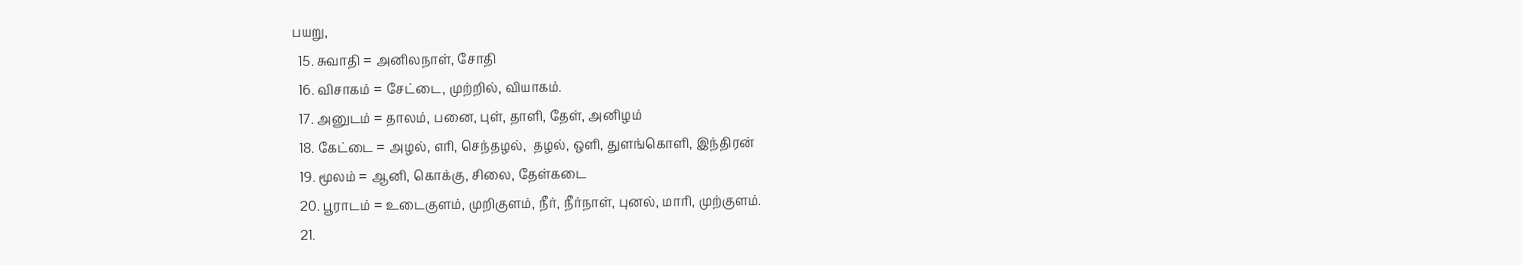பயறு,
  15. சுவாதி = அனிலநாள், சோதி
  16. விசாகம் = சேட்டை, முற்றில், வியாகம்.
  17. அனுடம் = தாலம், பனை, புள், தாளி, தேள், அனிழம்
  18. கேட்டை = அழல், எரி, செந்தழல்,  தழல், ஒளி, துளங்கொளி, இந்திரன்
  19. மூலம் = ஆனி, கொக்கு, சிலை, தேள்கடை
  20. பூராடம் = உடைகுளம், முறிகுளம், நீர், நீர்நாள், புனல், மாரி, முற்குளம்.
  21.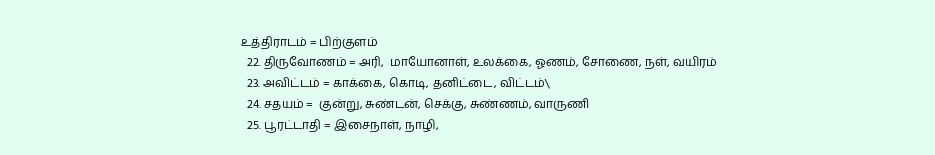உத்திராடம் = பிற்குளம்
  22. திருவோணம் = அரி,  மாயோனாள், உலக்கை, ஓணம், சோணை, நள், வயிரம்
  23. அவிட்டம் = காக்கை, கொடி, தனிட்டை, விட்டம்\
  24. சதயம் =  குன்று, சுண்டன், செக்கு, சுண்ணம், வாருணி
  25. பூரட்டாதி = இசைநாள், நாழி,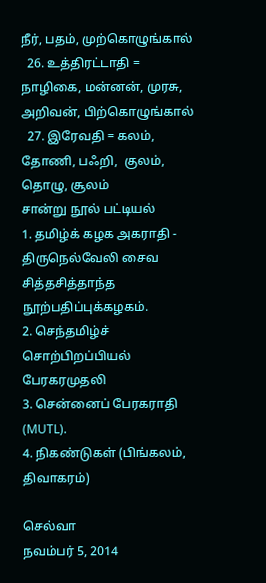நீர், பதம், முற்கொழுங்கால்
  26. உத்திரட்டாதி = நாழிகை, மன்னன், முரசு, அறிவன், பிற்கொழுங்கால்
  27. இரேவதி = கலம், தோணி, பஃறி,  குலம்,  தொழு, சூலம்
சான்று நூல் பட்டியல்
1. தமிழ்க் கழக அகராதி - திருநெல்வேலி சைவ சித்தசித்தாந்த நூற்பதிப்புக்கழகம்.
2. செந்தமிழ்ச் சொற்பிறப்பியல் பேரகரமுதலி
3. சென்னைப் பேரகராதி (MUTL).
4. நிகண்டுகள் (பிங்கலம், திவாகரம்)

செல்வா
நவம்பர் 5, 2014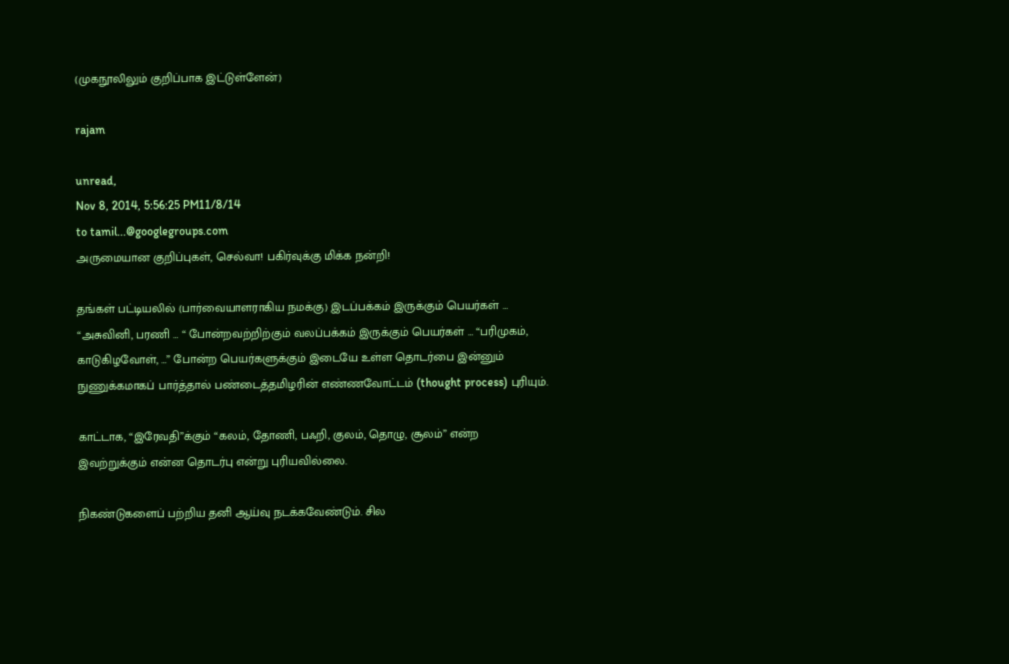(முகநூலிலும் குறிப்பாக இட்டுள்ளேன்)

rajam

unread,
Nov 8, 2014, 5:56:25 PM11/8/14
to tamil...@googlegroups.com
அருமையான குறிப்புகள், செல்வா! பகிர்வுக்கு மிக்க நன்றி!

தங்கள் பட்டியலில் (பார்வையாளராகிய நமக்கு) இடப்பக்கம் இருக்கும் பெயர்கள் … “அசுவினி, பரணி … “ போன்றவற்றிற்கும் வலப்பக்கம் இருக்கும் பெயர்கள் … “பரிமுகம், காடுகிழவோள், …” போன்ற பெயர்களுக்கும் இடையே உள்ள தொடர்பை இன்னும் நுணுக்கமாகப் பார்த்தால் பண்டைத்தமிழரின் எண்ணவோட்டம் (thought process) புரியும்.

காட்டாக, “இரேவதி”க்கும் “கலம், தோணி, பஃறி, குலம், தொழு, சூலம்” என்ற இவற்றுக்கும் என்ன தொடர்பு என்று புரியவில்லை.

நிகண்டுகளைப் பற்றிய தனி ஆய்வு நடக்கவேண்டும். சில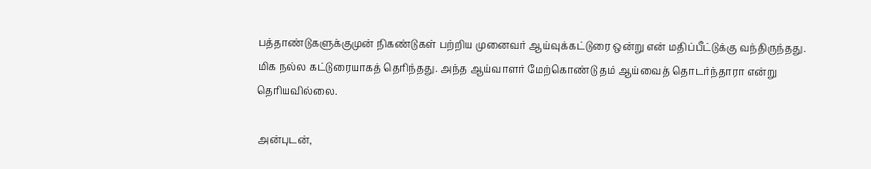பத்தாண்டுகளுக்குமுன் நிகண்டுகள் பற்றிய முனைவர் ஆய்வுக்கட்டுரை ஒன்று என் மதிப்பீட்டுக்கு வந்திருந்தது. மிக நல்ல கட்டுரையாகத் தெரிந்தது. அந்த ஆய்வாளர் மேற்கொண்டு தம் ஆய்வைத் தொடர்ந்தாரா என்று தெரியவில்லை.

அன்புடன்,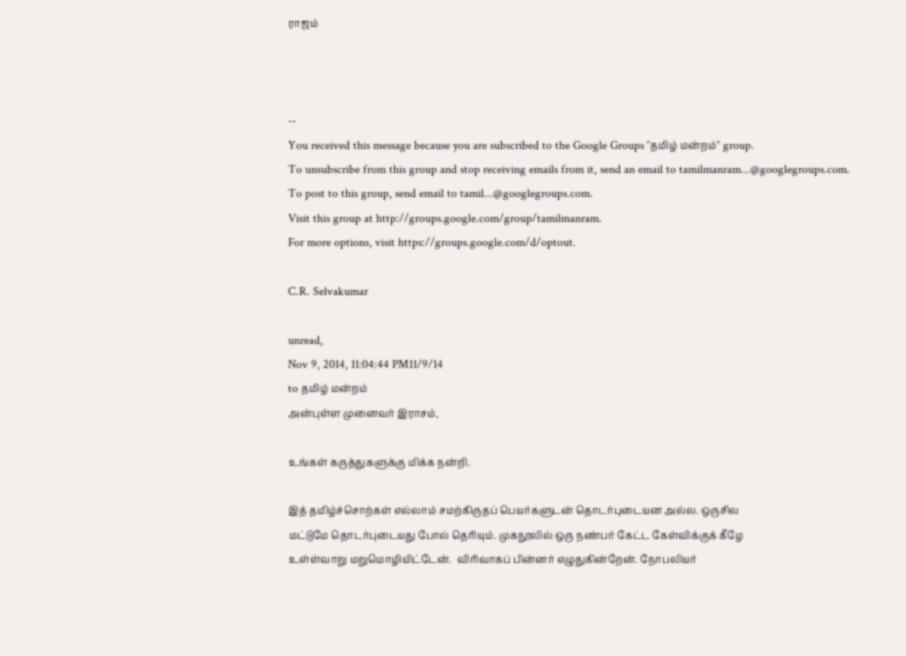ராஜம்



--
You received this message because you are subscribed to the Google Groups "தமிழ் மன்றம்" group.
To unsubscribe from this group and stop receiving emails from it, send an email to tamilmanram...@googlegroups.com.
To post to this group, send email to tamil...@googlegroups.com.
Visit this group at http://groups.google.com/group/tamilmanram.
For more options, visit https://groups.google.com/d/optout.

C.R. Selvakumar

unread,
Nov 9, 2014, 11:04:44 PM11/9/14
to தமிழ் மன்றம்
அன்புள்ள முனைவர் இராசம்,

உங்கள் கருத்துகளுக்கு மிக்க நன்றி.

இத் தமிழ்ச்சொற்கள் எல்லாம் சமற்கிருதப் பெயர்களுடன் தொடர்புடையன அல்ல. ஒருசில
மட்டுமே தொடர்புடையது போல் தெரியும். முகநூலில் ஒரு நண்பர் கேட்ட கேள்விக்குக் கீழே
உள்ள்வாறு மறுமொழியிட்டேன்.  விரிவாகப் பின்னர் எழுதுகின்றேன். நோபலியர்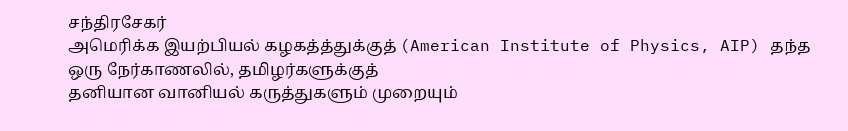சந்திரசேகர்
அமெரிக்க இயற்பியல் கழகத்த்துக்குத் (American Institute of Physics, AIP) தந்த ஒரு நேர்காணலில், தமிழர்களுக்குத்
தனியான வானியல் கருத்துகளும் முறையும்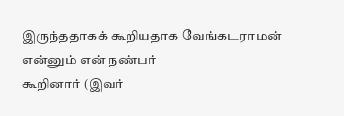இருந்ததாகக் கூறியதாக வேங்கடராமன் என்னும் என் நண்பர்
கூறினார் (இவர்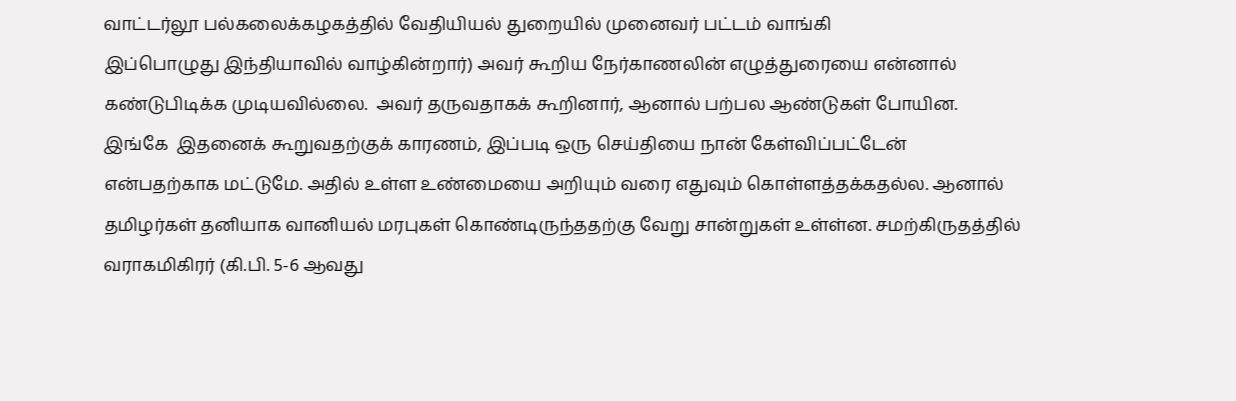வாட்டர்லூ பல்கலைக்கழகத்தில் வேதியியல் துறையில் முனைவர் பட்டம் வாங்கி
இப்பொழுது இந்தியாவில் வாழ்கின்றார்) அவர் கூறிய நேர்காணலின் எழுத்துரையை என்னால்
கண்டுபிடிக்க முடியவில்லை.  அவர் தருவதாகக் கூறினார், ஆனால் பற்பல ஆண்டுகள் போயின.
இங்கே  இதனைக் கூறுவதற்குக் காரணம், இப்படி ஒரு செய்தியை நான் கேள்விப்பட்டேன்
என்பதற்காக மட்டுமே. அதில் உள்ள உண்மையை அறியும் வரை எதுவும் கொள்ளத்தக்கதல்ல. ஆனால்
தமிழர்கள் தனியாக வானியல் மரபுகள் கொண்டிருந்ததற்கு வேறு சான்றுகள் உள்ள்ன. சமற்கிருதத்தில்
வராகமிகிரர் (கி.பி. 5-6 ஆவது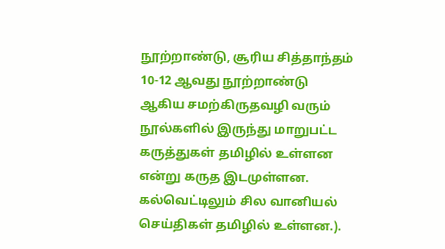நூற்றாண்டு, சூரிய சித்தாந்தம் 10-12 ஆவது நூற்றாண்டு
ஆகிய சமற்கிருதவழி வரும் நூல்களில் இருந்து மாறுபட்ட கருத்துகள் தமிழில் உள்ளன
என்று கருத இடமுள்ளன. கல்வெட்டிலும் சில வானியல் செய்திகள் தமிழில் உள்ளன.).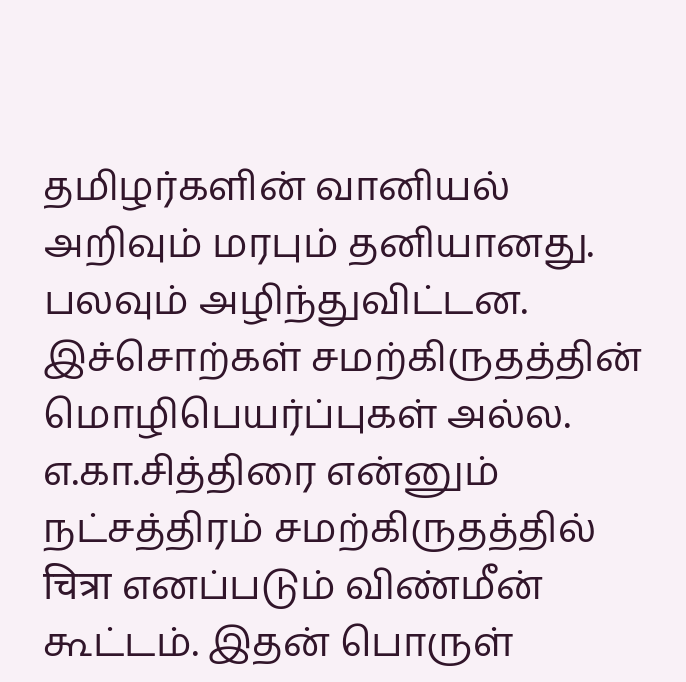தமிழர்களின் வானியல் அறிவும் மரபும் தனியானது. பலவும் அழிந்துவிட்டன. இச்சொற்கள் சமற்கிருதத்தின் மொழிபெயர்ப்புகள் அல்ல. எ.கா.சித்திரை என்னும் நட்சத்திரம் சமற்கிருதத்தில் चित्रा எனப்படும் விண்மீன் கூட்டம். இதன் பொருள்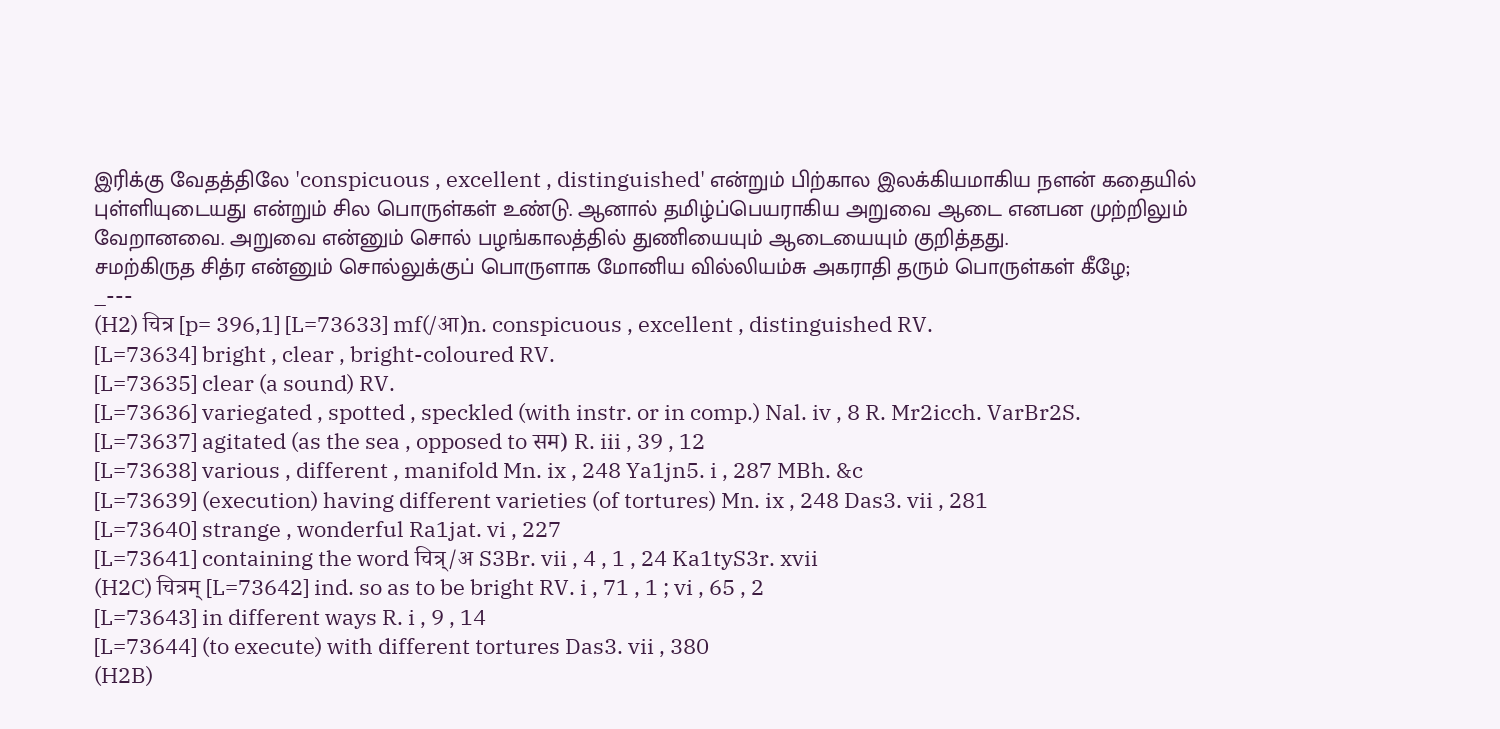இரிக்கு வேதத்திலே 'conspicuous , excellent , distinguished' என்றும் பிற்கால இலக்கியமாகிய நளன் கதையில் புள்ளியுடையது என்றும் சில பொருள்கள் உண்டு. ஆனால் தமிழ்ப்பெயராகிய அறுவை ஆடை எனபன முற்றிலும் வேறானவை. அறுவை என்னும் சொல் பழங்காலத்தில் துணியையும் ஆடையையும் குறித்தது.
சமற்கிருத சித்ர என்னும் சொல்லுக்குப் பொருளாக மோனிய வில்லியம்சு அகராதி தரும் பொருள்கள் கீழே;
_---
(H2) चित्र [p= 396,1] [L=73633] mf(/आ)n. conspicuous , excellent , distinguished RV.
[L=73634] bright , clear , bright-coloured RV.
[L=73635] clear (a sound) RV.
[L=73636] variegated , spotted , speckled (with instr. or in comp.) Nal. iv , 8 R. Mr2icch. VarBr2S.
[L=73637] agitated (as the sea , opposed to सम) R. iii , 39 , 12
[L=73638] various , different , manifold Mn. ix , 248 Ya1jn5. i , 287 MBh. &c
[L=73639] (execution) having different varieties (of tortures) Mn. ix , 248 Das3. vii , 281
[L=73640] strange , wonderful Ra1jat. vi , 227
[L=73641] containing the word चित्र्/अ S3Br. vii , 4 , 1 , 24 Ka1tyS3r. xvii
(H2C) चित्रम् [L=73642] ind. so as to be bright RV. i , 71 , 1 ; vi , 65 , 2
[L=73643] in different ways R. i , 9 , 14
[L=73644] (to execute) with different tortures Das3. vii , 380
(H2B)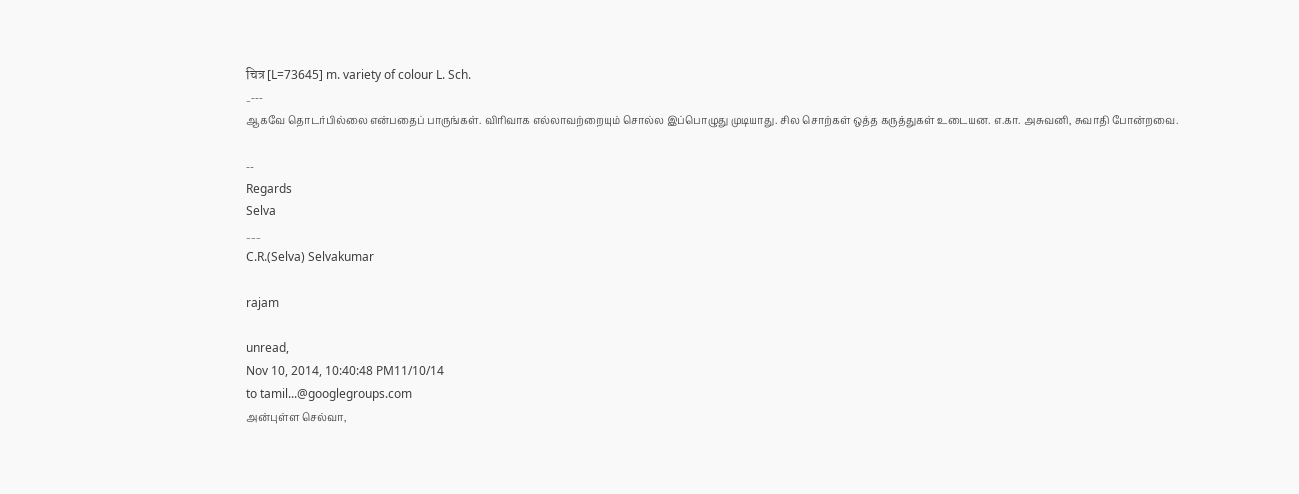चित्र [L=73645] m. variety of colour L. Sch.
_---
ஆகவே தொடர்பில்லை என்பதைப் பாருங்கள். விரிவாக எல்லாவற்றையும் சொல்ல இப்பொழுது முடியாது. சில சொற்கள் ஒத்த கருத்துகள் உடையன. எ.கா. அசுவனி, சுவாதி போன்றவை.

--
Regards
Selva
___
C.R.(Selva) Selvakumar

rajam

unread,
Nov 10, 2014, 10:40:48 PM11/10/14
to tamil...@googlegroups.com
அன்புள்ள செல்வா,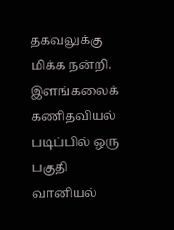தகவலுக்கு மிக்க நன்றி. இளங்கலைக் கணிதவியல் படிப்பில் ஒரு பகுதி வானியல்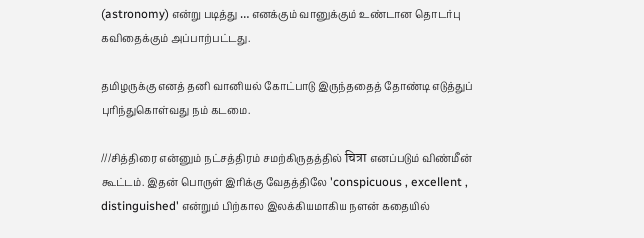(astronomy) என்று படித்து … எனக்கும் வானுக்கும் உண்டான தொடர்பு கவிதைக்கும் அப்பாற்பட்டது.

தமிழருக்கு எனத் தனி வானியல் கோட்பாடு இருந்ததைத் தோண்டி எடுத்துப் புரிந்துகொள்வது நம் கடமை.

///சித்திரை என்னும் நட்சத்திரம் சமற்கிருதத்தில் चित्रा எனப்படும் விண்மீன் கூட்டம். இதன் பொருள் இரிக்கு வேதத்திலே 'conspicuous , excellent , distinguished' என்றும் பிற்கால இலக்கியமாகிய நளன் கதையில்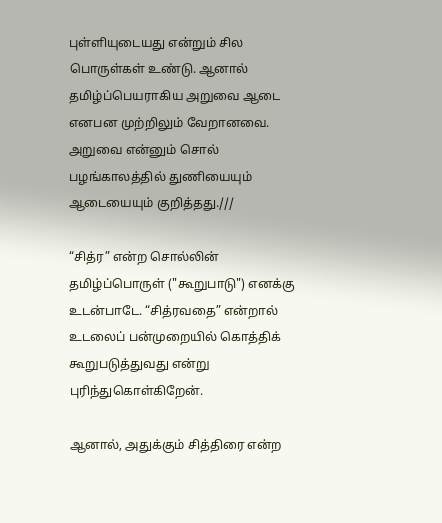புள்ளியுடையது என்றும் சில பொருள்கள் உண்டு. ஆனால் தமிழ்ப்பெயராகிய அறுவை ஆடை எனபன முற்றிலும் வேறானவை. அறுவை என்னும் சொல் பழங்காலத்தில் துணியையும் ஆடையையும் குறித்தது.///

“சித்ர” என்ற சொல்லின் தமிழ்ப்பொருள் ("கூறுபாடு") எனக்கு உடன்பாடே. “சித்ரவதை” என்றால் உடலைப் பன்முறையில் கொத்திக் கூறுபடுத்துவது என்று புரிந்துகொள்கிறேன்.

ஆனால், அதுக்கும் சித்திரை என்ற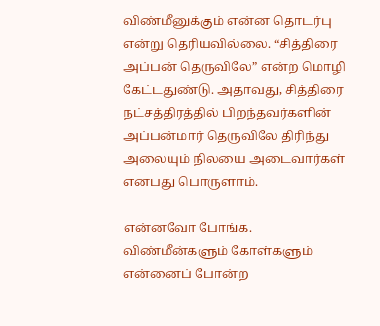விண்மீனுக்கும் என்ன தொடர்பு என்று தெரியவில்லை. “சித்திரை அப்பன் தெருவிலே” என்ற மொழி கேட்டதுண்டு. அதாவது, சித்திரை நட்சத்திரத்தில் பிறந்தவர்களின் அப்பன்மார் தெருவிலே திரிந்து அலையும் நிலயை அடைவார்கள் எனபது பொருளாம்.

என்னவோ போங்க. விண்மீன்களும் கோள்களும் என்னைப் போன்ற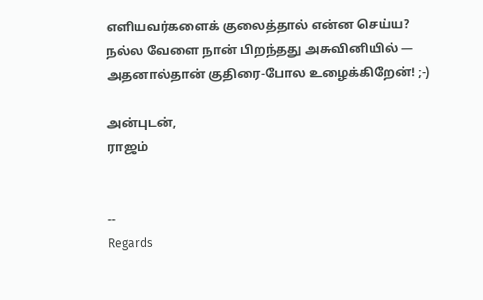எளியவர்களைக் குலைத்தால் என்ன செய்ய? நல்ல வேளை நான் பிறந்தது அசுவினியில் — அதனால்தான் குதிரை-போல உழைக்கிறேன்! ;-)

அன்புடன்,
ராஜம்


--
Regards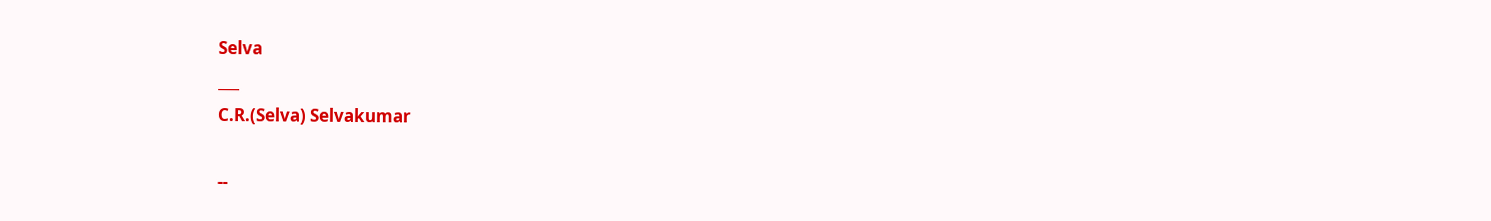Selva
___
C.R.(Selva) Selvakumar

--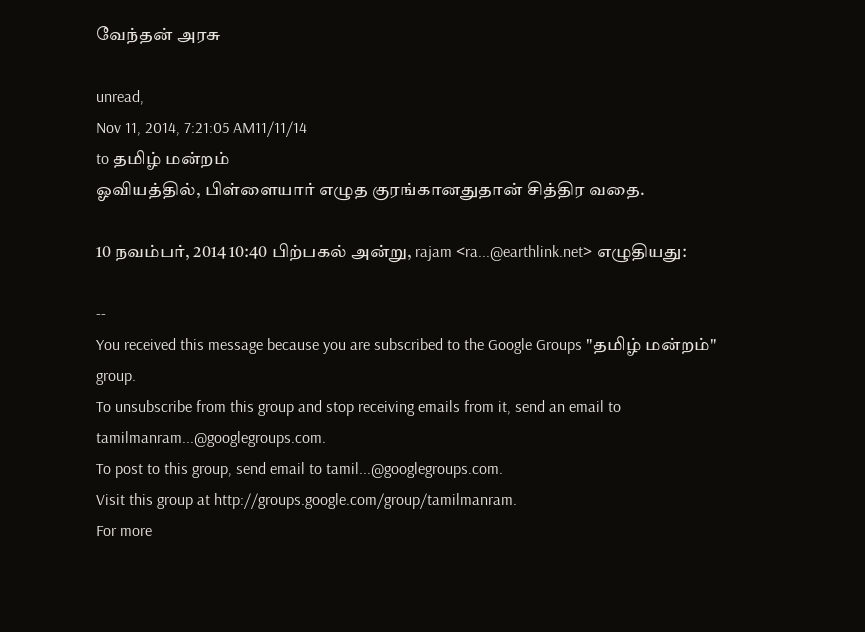வேந்தன் அரசு

unread,
Nov 11, 2014, 7:21:05 AM11/11/14
to தமிழ் மன்றம்
ஓவியத்தில், பிள்ளையார் எழுத குரங்கானதுதான் சித்திர வதை.

10 நவம்பர், 2014 10:40 பிற்பகல் அன்று, rajam <ra...@earthlink.net> எழுதியது:

--
You received this message because you are subscribed to the Google Groups "தமிழ் மன்றம்" group.
To unsubscribe from this group and stop receiving emails from it, send an email to tamilmanram...@googlegroups.com.
To post to this group, send email to tamil...@googlegroups.com.
Visit this group at http://groups.google.com/group/tamilmanram.
For more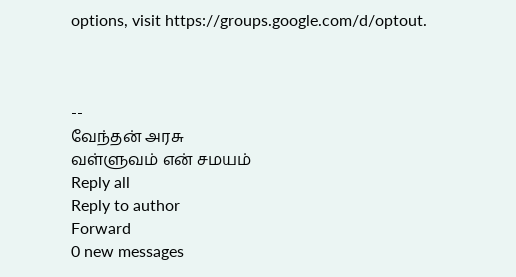options, visit https://groups.google.com/d/optout.



--
வேந்தன் அரசு
வள்ளுவம் என் சமயம்
Reply all
Reply to author
Forward
0 new messages